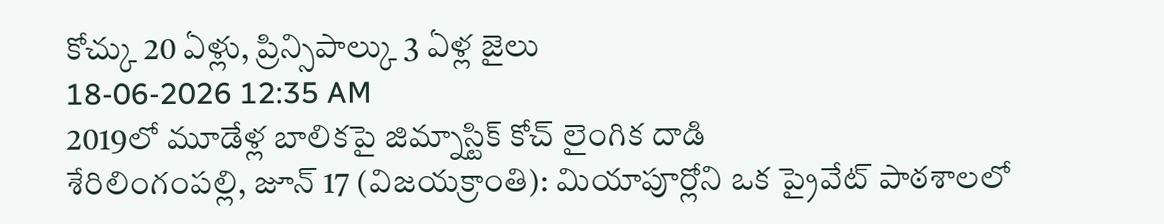కోచ్కు 20 ఏళ్లు, ప్రిన్సిపాల్కు 3 ఏళ్ల జైలు
18-06-2026 12:35 AM
2019లో మూడేళ్ల బాలికపై జిమ్నాస్టిక్ కోచ్ లైంగిక దాడి
శేరిలింగంపల్లి, జూన్ 17 (విజయక్రాంతి): మియాపూర్లోని ఒక ప్రైవేట్ పాఠశాలలో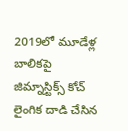2019లో మూడేళ్ల బాలికపై జిమ్నాస్టిక్స్ కోచ్ లైంగిక దాడి చేసిన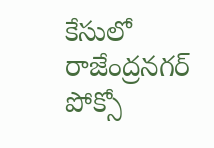కేసులో రాజేంద్రనగర్ పోక్సో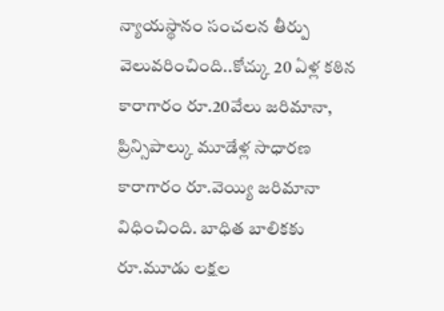న్యాయస్థానం సంచలన తీర్పు వెలువరించింది..కోచ్కు 20 ఏళ్ల కఠిన కారాగారం రూ.20వేలు జరిమానా, ప్రిన్సిపాల్కు మూడేళ్ల సాధారణ కారాగారం రూ.వెయ్యి జరిమానా విధించింది. బాధిత బాలికకు రూ.మూడు లక్షల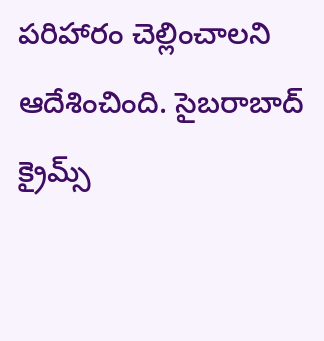పరిహారం చెల్లించాలని ఆదేశించింది. సైబరాబాద్ క్రైమ్స్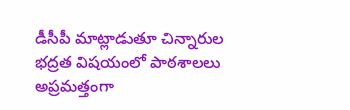డీసీపీ మాట్లాడుతూ చిన్నారుల భద్రత విషయంలో పాఠశాలలు అప్రమత్తంగా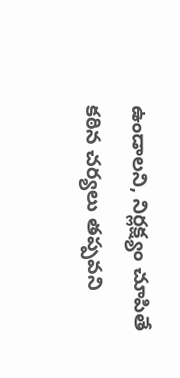ఉండాలని, నిర్లక్ష్యం చూపితే కఠిన చర్యలు తప్పవని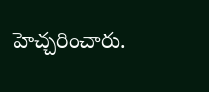హెచ్చరించారు.